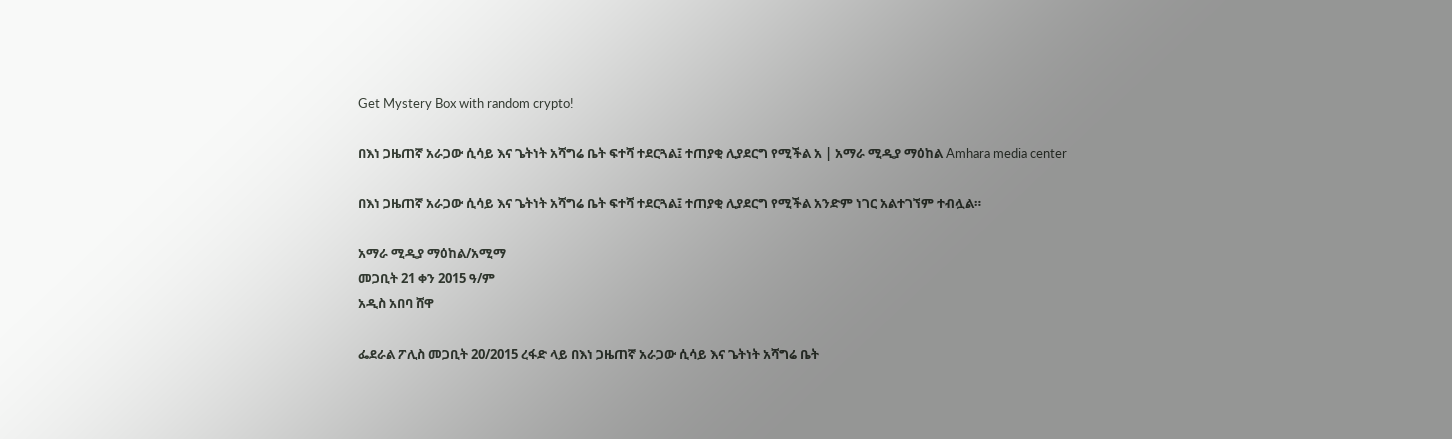Get Mystery Box with random crypto!

በእነ ጋዜጠኛ አራጋው ሲሳይ እና ጌትነት አሻግሬ ቤት ፍተሻ ተደርጓል፤ ተጠያቂ ሊያደርግ የሚችል አ | አማራ ሚዲያ ማዕከል Amhara media center

በእነ ጋዜጠኛ አራጋው ሲሳይ እና ጌትነት አሻግሬ ቤት ፍተሻ ተደርጓል፤ ተጠያቂ ሊያደርግ የሚችል አንድም ነገር አልተገኘም ተብሏል።

አማራ ሚዲያ ማዕከል/አሚማ
መጋቢት 21 ቀን 2015 ዓ/ም
አዲስ አበባ ሸዋ

ፌደራል ፖሊስ መጋቢት 20/2015 ረፋድ ላይ በእነ ጋዜጠኛ አራጋው ሲሳይ እና ጌትነት አሻግሬ ቤት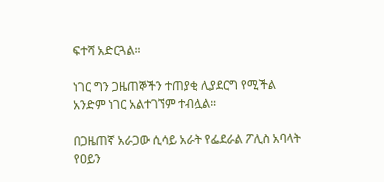ፍተሻ አድርጓል።

ነገር ግን ጋዜጠኞችን ተጠያቂ ሊያደርግ የሚችል አንድም ነገር አልተገኘም ተብሏል።

በጋዜጠኛ አራጋው ሲሳይ አራት የፌደራል ፖሊስ አባላት የዐይን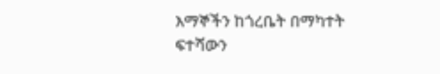እማኞችን ከጎረቤት በማካተት ፍተሻውን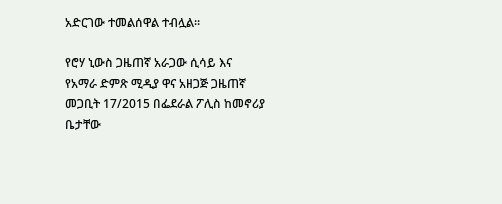አድርገው ተመልሰዋል ተብሏል።

የሮሃ ኒውስ ጋዜጠኛ አራጋው ሲሳይ እና የአማራ ድምጽ ሚዲያ ዋና አዘጋጅ ጋዜጠኛ መጋቢት 17/2015 በፌደራል ፖሊስ ከመኖሪያ ቤታቸው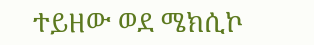ተይዘው ወደ ሜክሲኮ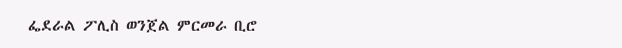ፌደራል ፖሊስ ወንጀል ምርመራ ቢሮ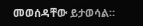መወሰዳቸው ይታወሳል።